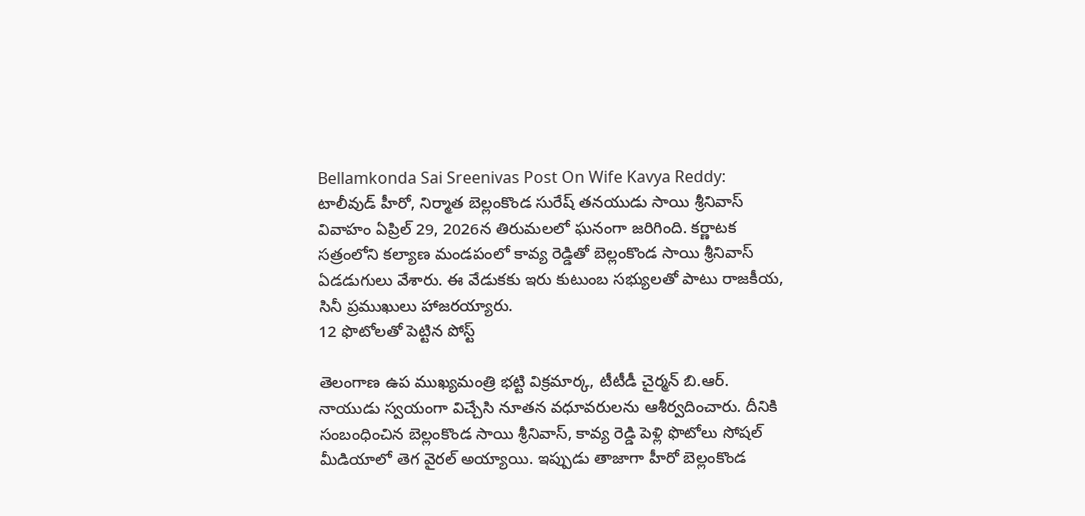Bellamkonda Sai Sreenivas Post On Wife Kavya Reddy: టాలీవుడ్ హీరో, నిర్మాత బెల్లంకొండ సురేష్ తనయుడు సాయి శ్రీనివాస్ వివాహం ఏప్రిల్ 29, 2026న తిరుమలలో ఘనంగా జరిగింది. కర్ణాటక సత్రంలోని కల్యాణ మండపంలో కావ్య రెడ్డితో బెల్లంకొండ సాయి శ్రీనివాస్ ఏడడుగులు వేశారు. ఈ వేడుకకు ఇరు కుటుంబ సభ్యులతో పాటు రాజకీయ, సినీ ప్రముఖులు హాజరయ్యారు.
12 ఫొటోలతో పెట్టిన పోస్ట్

తెలంగాణ ఉప ముఖ్యమంత్రి భట్టి విక్రమార్క, టీటీడీ చైర్మన్ బి.ఆర్. నాయుడు స్వయంగా విచ్చేసి నూతన వధూవరులను ఆశీర్వదించారు. దీనికి సంబంధించిన బెల్లంకొండ సాయి శ్రీనివాస్, కావ్య రెడ్డి పెళ్లి ఫొటోలు సోషల్ మీడియాలో తెగ వైరల్ అయ్యాయి. ఇప్పుడు తాజాగా హీరో బెల్లంకొండ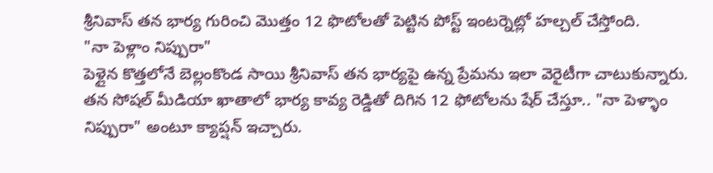శ్రీనివాస్ తన భార్య గురించి మొత్తం 12 ఫొటోలతో పెట్టిన పోస్ట్ ఇంటర్నెట్లో హల్చల్ చేస్తోంది.
"నా పెళ్లాం నిప్పురా"
పెళ్లైన కొత్తలోనే బెల్లంకొండ సాయి శ్రీనివాస్ తన భార్యపై ఉన్న ప్రేమను ఇలా వెరైటీగా చాటుకున్నారు. తన సోషల్ మీడియా ఖాతాలో భార్య కావ్య రెడ్డితో దిగిన 12 ఫోటోలను షేర్ చేస్తూ.. "నా పెళ్ళాం నిప్పురా" అంటూ క్యాప్షన్ ఇచ్చారు.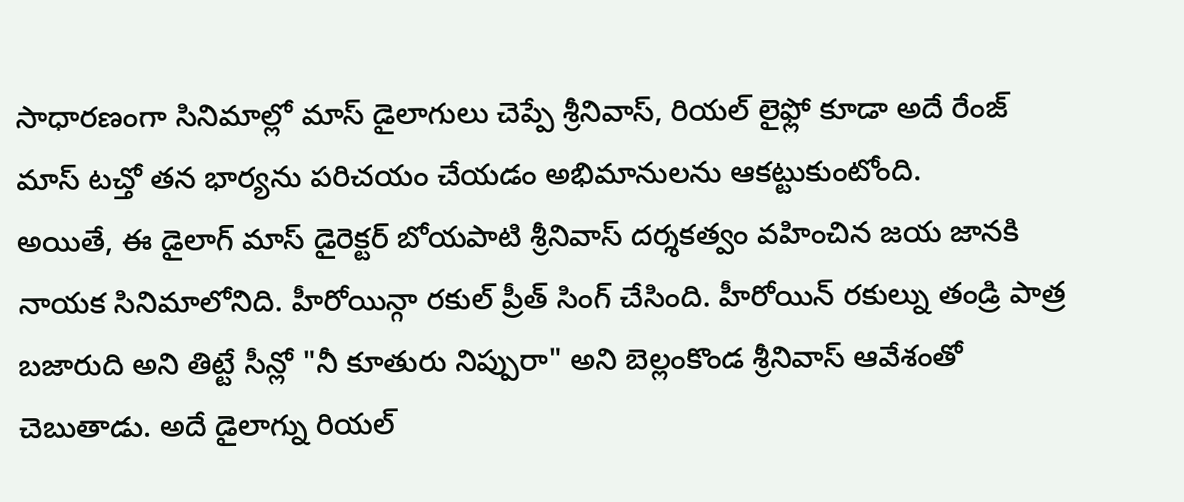సాధారణంగా సినిమాల్లో మాస్ డైలాగులు చెప్పే శ్రీనివాస్, రియల్ లైఫ్లో కూడా అదే రేంజ్ మాస్ టచ్తో తన భార్యను పరిచయం చేయడం అభిమానులను ఆకట్టుకుంటోంది.
అయితే, ఈ డైలాగ్ మాస్ డైరెక్టర్ బోయపాటి శ్రీనివాస్ దర్శకత్వం వహించిన జయ జానకి నాయక సినిమాలోనిది. హీరోయిన్గా రకుల్ ప్రీత్ సింగ్ చేసింది. హీరోయిన్ రకుల్ను తండ్రి పాత్ర బజారుది అని తిట్టే సీన్లో "నీ కూతురు నిప్పురా" అని బెల్లంకొండ శ్రీనివాస్ ఆవేశంతో చెబుతాడు. అదే డైలాగ్ను రియల్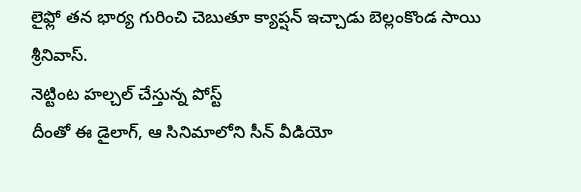లైఫ్లో తన భార్య గురించి చెబుతూ క్యాప్షన్ ఇచ్చాడు బెల్లంకొండ సాయి శ్రీనివాస్.
నెట్టింట హల్చల్ చేస్తున్న పోస్ట్
దీంతో ఈ డైలాగ్, ఆ సినిమాలోని సీన్ వీడియో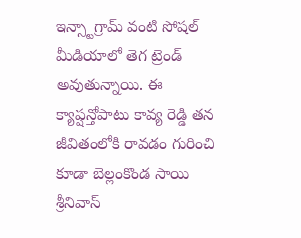ఇన్స్టాగ్రామ్ వంటి సోషల్ మీడియాలో తెగ ట్రెండ్ అవుతున్నాయి. ఈ క్యాప్షన్తోపాటు కావ్య రెడ్డి తన జీవితంలోకి రావడం గురించి కూడా బెల్లంకొండ సాయి శ్రీనివాస్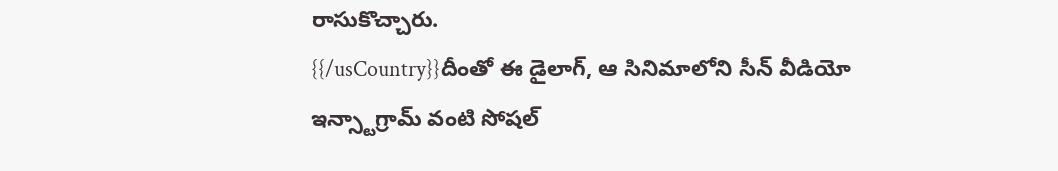రాసుకొచ్చారు.
{{/usCountry}}దీంతో ఈ డైలాగ్, ఆ సినిమాలోని సీన్ వీడియో ఇన్స్టాగ్రామ్ వంటి సోషల్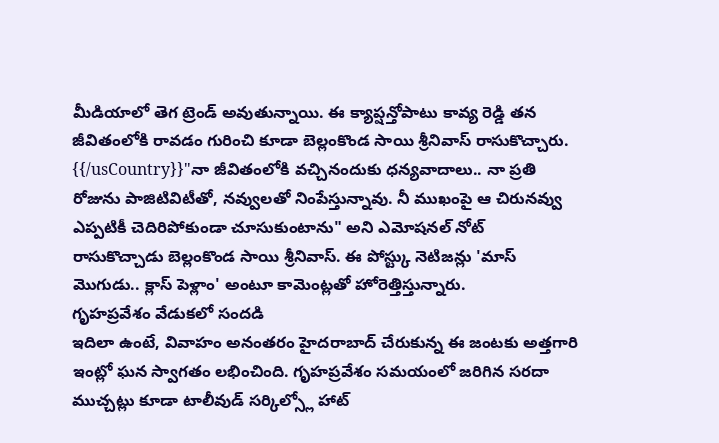మీడియాలో తెగ ట్రెండ్ అవుతున్నాయి. ఈ క్యాప్షన్తోపాటు కావ్య రెడ్డి తన జీవితంలోకి రావడం గురించి కూడా బెల్లంకొండ సాయి శ్రీనివాస్ రాసుకొచ్చారు.
{{/usCountry}}"నా జీవితంలోకి వచ్చినందుకు ధన్యవాదాలు.. నా ప్రతి రోజును పాజిటివిటీతో, నవ్వులతో నింపేస్తున్నావు. నీ ముఖంపై ఆ చిరునవ్వు ఎప్పటికీ చెదిరిపోకుండా చూసుకుంటాను" అని ఎమోషనల్ నోట్ రాసుకొచ్చాడు బెల్లంకొండ సాయి శ్రీనివాస్. ఈ పోస్ట్కు నెటిజన్లు 'మాస్ మొగుడు.. క్లాస్ పెళ్లాం' అంటూ కామెంట్లతో హోరెత్తిస్తున్నారు.
గృహప్రవేశం వేడుకలో సందడి
ఇదిలా ఉంటే, వివాహం అనంతరం హైదరాబాద్ చేరుకున్న ఈ జంటకు అత్తగారి ఇంట్లో ఘన స్వాగతం లభించింది. గృహప్రవేశం సమయంలో జరిగిన సరదా ముచ్చట్లు కూడా టాలీవుడ్ సర్కిల్స్లో హాట్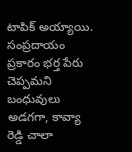టాపిక్ అయ్యాయి. సంప్రదాయం ప్రకారం భర్త పేరు చెప్పమని బంధువులు అడగగా, కావ్యా రెడ్డి చాలా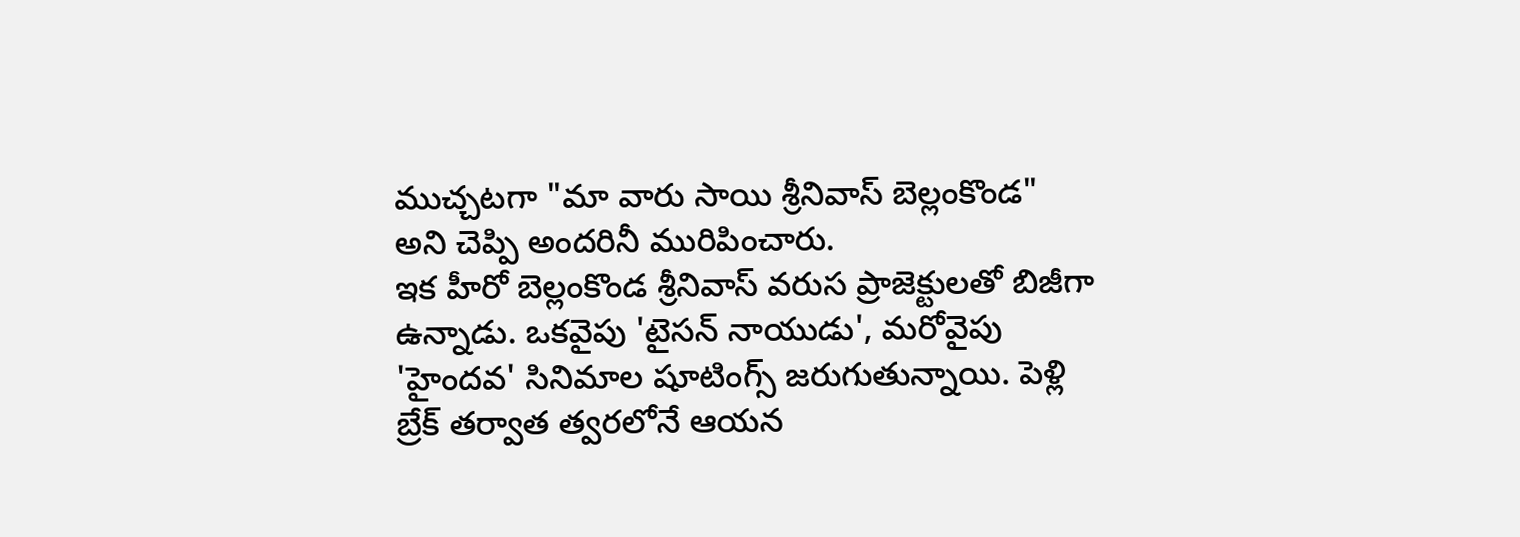ముచ్చటగా "మా వారు సాయి శ్రీనివాస్ బెల్లంకొండ" అని చెప్పి అందరినీ మురిపించారు.
ఇక హీరో బెల్లంకొండ శ్రీనివాస్ వరుస ప్రాజెక్టులతో బిజీగా ఉన్నాడు. ఒకవైపు 'టైసన్ నాయుడు', మరోవైపు 'హైందవ' సినిమాల షూటింగ్స్ జరుగుతున్నాయి. పెళ్లి బ్రేక్ తర్వాత త్వరలోనే ఆయన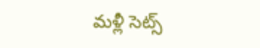మళ్లీ సెట్స్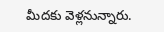మీదకు వెళ్లనున్నారు.